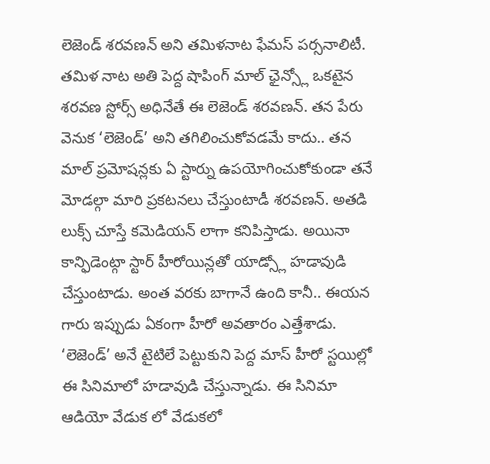లెజెండ్ శరవణన్ అని తమిళనాట ఫేమస్ పర్సనాలిటీ. తమిళ నాట అతి పెద్ద షాపింగ్ మాల్ ఛైన్స్లో ఒకటైన శరవణ స్టోర్స్ అధినేతే ఈ లెజెండ్ శరవణన్. తన పేరు వెనుక ‘లెజెండ్’ అని తగిలించుకోవడమే కాదు.. తన మాల్ ప్రమోషన్లకు ఏ స్టార్ను ఉపయోగించుకోకుండా తనే మోడల్గా మారి ప్రకటనలు చేస్తుంటాడీ శరవణన్. అతడి లుక్స్ చూస్తే కమెడియన్ లాగా కనిపిస్తాడు. అయినా కాన్ఫిడెంట్గా స్టార్ హీరోయిన్లతో యాడ్స్లో హడావుడి చేస్తుంటాడు. అంత వరకు బాగానే ఉంది కానీ.. ఈయన గారు ఇప్పుడు ఏకంగా హీరో అవతారం ఎత్తేశాడు.
‘లెజెండ్’ అనే టైటిలే పెట్టుకుని పెద్ద మాస్ హీరో స్టయిల్లో ఈ సినిమాలో హడావుడి చేస్తున్నాడు. ఈ సినిమా ఆడియో వేడుక లో వేడుకలో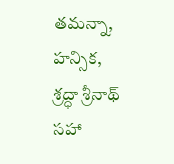తమన్నా, హన్సిక, శ్రద్ధా శ్రీనాథ్ సహా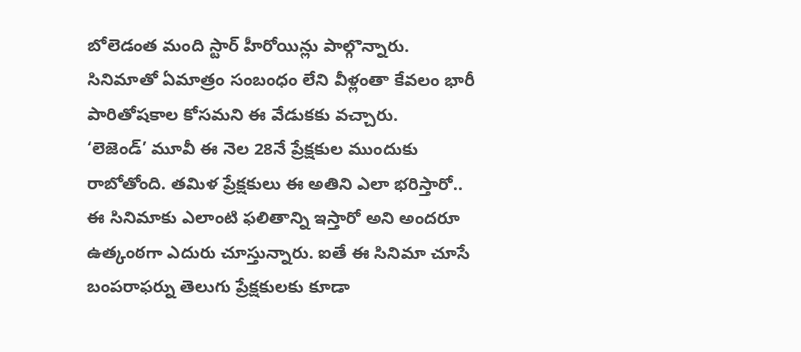బోలెడంత మంది స్టార్ హీరోయిన్లు పాల్గొన్నారు. సినిమాతో ఏమాత్రం సంబంధం లేని వీళ్లంతా కేవలం భారీ పారితోషకాల కోసమని ఈ వేడుకకు వచ్చారు.
‘లెజెండ్’ మూవీ ఈ నెల 28నే ప్రేక్షకుల ముందుకు రాబోతోంది. తమిళ ప్రేక్షకులు ఈ అతిని ఎలా భరిస్తారో.. ఈ సినిమాకు ఎలాంటి ఫలితాన్ని ఇస్తారో అని అందరూ ఉత్కంఠగా ఎదురు చూస్తున్నారు. ఐతే ఈ సినిమా చూసే బంపరాఫర్ను తెలుగు ప్రేక్షకులకు కూడా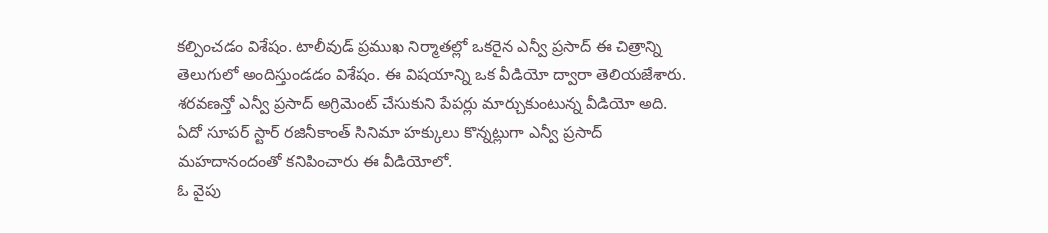కల్పించడం విశేషం. టాలీవుడ్ ప్రముఖ నిర్మాతల్లో ఒకరైన ఎన్వీ ప్రసాద్ ఈ చిత్రాన్ని తెలుగులో అందిస్తుండడం విశేషం. ఈ విషయాన్ని ఒక వీడియో ద్వారా తెలియజేశారు. శరవణన్తో ఎన్వీ ప్రసాద్ అగ్రిమెంట్ చేసుకుని పేపర్లు మార్చుకుంటున్న వీడియో అది. ఏదో సూపర్ స్టార్ రజినీకాంత్ సినిమా హక్కులు కొన్నట్లుగా ఎన్వీ ప్రసాద్ మహదానందంతో కనిపించారు ఈ వీడియోలో.
ఓ వైపు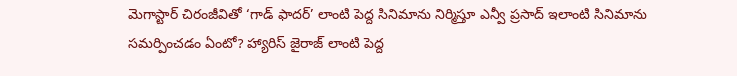మెగాస్టార్ చిరంజీవితో ‘గాడ్ ఫాదర్’ లాంటి పెద్ద సినిమాను నిర్మిస్తూ ఎన్వీ ప్రసాద్ ఇలాంటి సినిమాను సమర్పించడం ఏంటో? హ్యారిస్ జైరాజ్ లాంటి పెద్ద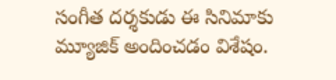సంగీత దర్శకుడు ఈ సినిమాకు మ్యూజిక్ అందించడం విశేషం.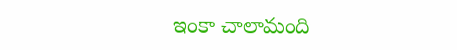ఇంకా చాలామంది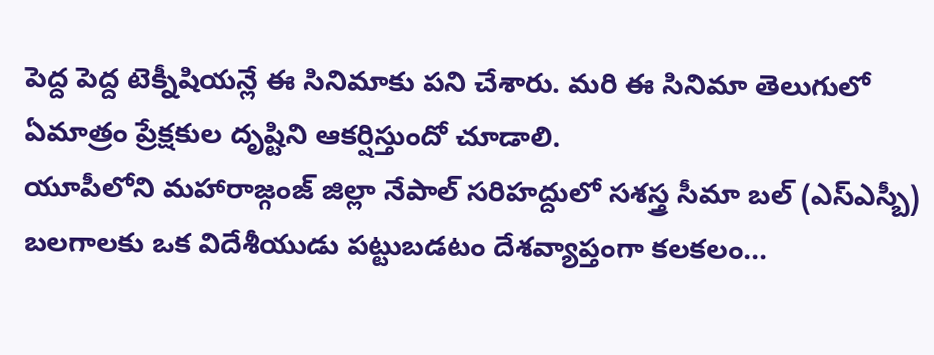పెద్ద పెద్ద టెక్నీషియన్లే ఈ సినిమాకు పని చేశారు. మరి ఈ సినిమా తెలుగులో ఏమాత్రం ప్రేక్షకుల దృష్టిని ఆకర్షిస్తుందో చూడాలి.
యూపీలోని మహారాజ్గంజ్ జిల్లా నేపాల్ సరిహద్దులో సశస్త్ర సీమా బల్ (ఎస్ఎస్బీ) బలగాలకు ఒక విదేశీయుడు పట్టుబడటం దేశవ్యాప్తంగా కలకలం…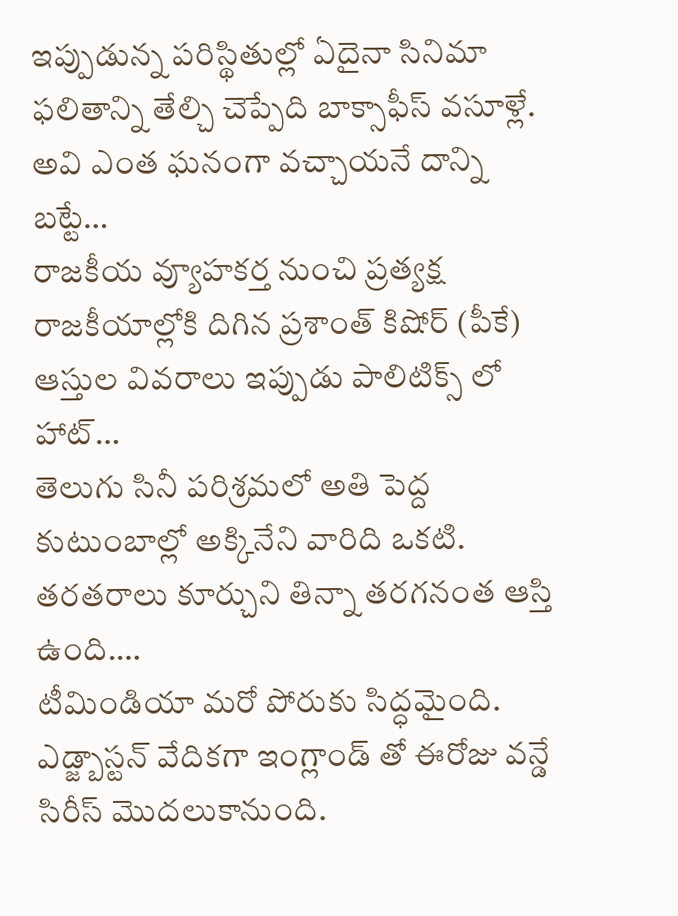ఇప్పుడున్న పరిస్థితుల్లో ఏదైనా సినిమా ఫలితాన్ని తేల్చి చెప్పేది బాక్సాఫీస్ వసూళ్లే. అవి ఎంత ఘనంగా వచ్చాయనే దాన్ని బట్టే…
రాజకీయ వ్యూహకర్త నుంచి ప్రత్యక్ష రాజకీయాల్లోకి దిగిన ప్రశాంత్ కిషోర్ (పీకే) ఆస్తుల వివరాలు ఇప్పుడు పాలిటిక్స్ లో హాట్…
తెలుగు సినీ పరిశ్రమలో అతి పెద్ద కుటుంబాల్లో అక్కినేని వారిది ఒకటి. తరతరాలు కూర్చుని తిన్నా తరగనంత ఆస్తి ఉంది.…
టీమిండియా మరో పోరుకు సిద్ధమైంది. ఎడ్జ్బాస్టన్ వేదికగా ఇంగ్లాండ్ తో ఈరోజు వన్డే సిరీస్ మొదలుకానుంది.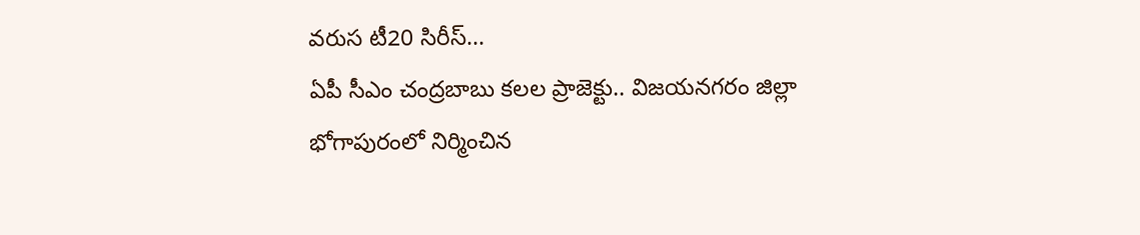వరుస టీ20 సిరీస్…
ఏపీ సీఎం చంద్రబాబు కలల ప్రాజెక్టు.. విజయనగరం జిల్లా భోగాపురంలో నిర్మించిన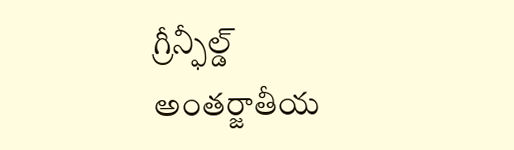గ్రీన్ఫీల్డ్ అంతర్జాతీయ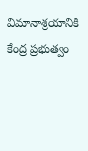విమానాశ్రయానికి కేంద్ర ప్రభుత్వం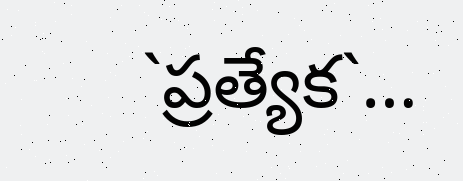`ప్రత్యేక`…